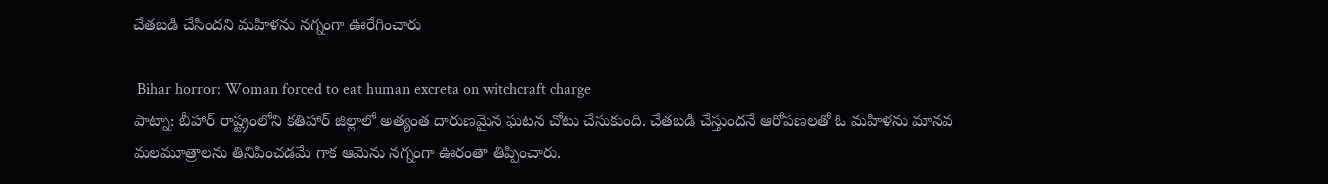చేతబడి చేసిందని మహిళను నగ్నంగా ఊరేగించారు

 Bihar horror: Woman forced to eat human excreta on witchcraft charge
పాట్నా: బీహార్ రాష్ట్రంలోని కతిహార్ జిల్లాలో అత్యంత దారుణమైన ఘటన చోటు చేసుకుంది. చేతబడి చేస్తుందనే ఆరోపణలతో ఓ మహిళను మానవ మలమూత్రాలను తినిపించడమే గాక ఆమెను నగ్నంగా ఊరంతా తిప్పించారు.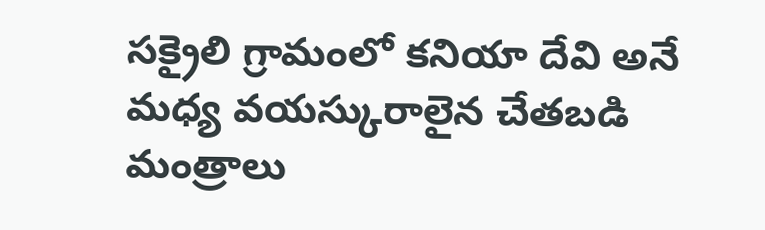సక్రైలి గ్రామంలో కనియా దేవి అనే మధ్య వయస్కురాలైన చేతబడి మంత్రాలు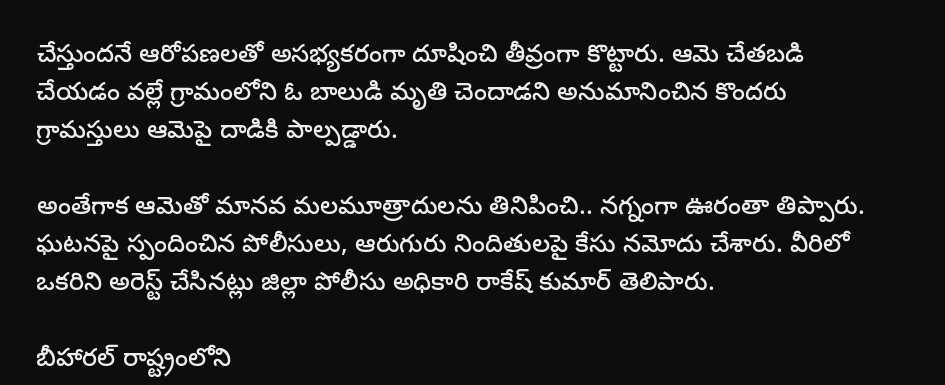చేస్తుందనే ఆరోపణలతో అసభ్యకరంగా దూషించి తీవ్రంగా కొట్టారు. ఆమె చేతబడి చేయడం వల్లే గ్రామంలోని ఓ బాలుడి మృతి చెందాడని అనుమానించిన కొందరు గ్రామస్తులు ఆమెపై దాడికి పాల్పడ్డారు.

అంతేగాక ఆమెతో మానవ మలమూత్రాదులను తినిపించి.. నగ్నంగా ఊరంతా తిప్పారు. ఘటనపై స్పందించిన పోలీసులు, ఆరుగురు నిందితులపై కేసు నమోదు చేశారు. వీరిలో ఒకరిని అరెస్ట్ చేసినట్లు జిల్లా పోలీసు అధికారి రాకేష్ కుమార్ తెలిపారు.

బీహారల్ రాష్ట్రంలోని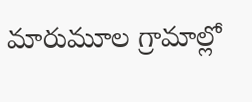మారుమూల గ్రామాల్లో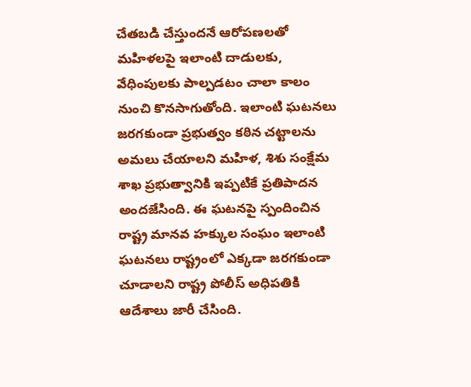చేతబడి చేస్తుందనే ఆరోపణలతో మహిళలపై ఇలాంటి దాడులకు, వేధింపులకు పాల్పడటం చాలా కాలం నుంచి కొనసాగుతోంది. ఇలాంటి ఘటనలు జరగకుండా ప్రభుత్వం కఠిన చట్టాలను అమలు చేయాలని మహిళ, శిశు సంక్షేమ శాఖ ప్రభుత్వానికి ఇప్పటికే ప్రతిపాదన అందజేసింది. ఈ ఘటనపై స్పందించిన రాష్ట్ర మానవ హక్కుల సంఘం ఇలాంటి ఘటనలు రాష్ట్రంలో ఎక్కడా జరగకుండా చూడాలని రాష్ట్ర పోలీస్ అధిపతికి ఆదేశాలు జారీ చేసింది.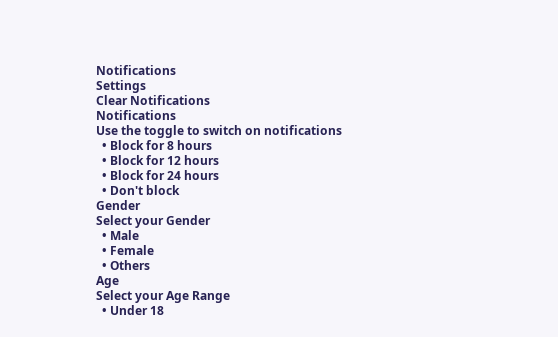Notifications
Settings
Clear Notifications
Notifications
Use the toggle to switch on notifications
  • Block for 8 hours
  • Block for 12 hours
  • Block for 24 hours
  • Don't block
Gender
Select your Gender
  • Male
  • Female
  • Others
Age
Select your Age Range
  • Under 18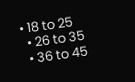• 18 to 25
  • 26 to 35
  • 36 to 45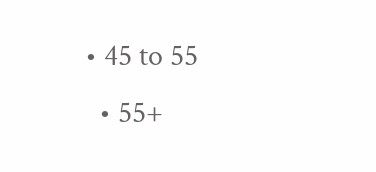• 45 to 55
  • 55+